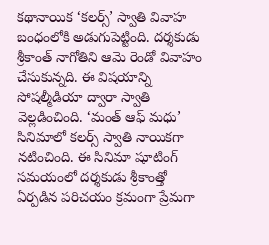కథానాయిక ‘కలర్స్’ స్వాతి వివాహ బంధంలోకి అడుగుపెట్టింది. దర్శకుడు శ్రీకాంత్ నాగోతిని ఆమె రెండో వివాహం చేసుకున్నది. ఈ విషయాన్ని సోషల్మీడియా ద్వారా స్వాతి వెల్లడించింది. ‘మంత్ ఆఫ్ మధు’ సినిమాలో కలర్స్ స్వాతి నాయికగా నటించింది. ఈ సినిమా షూటింగ్ సమయంలో దర్శకుడు శ్రీకాంత్తో ఏర్పడిన పరిచయం క్రమంగా ప్రేమగా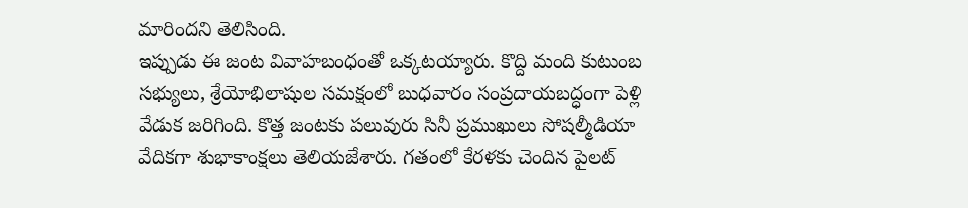మారిందని తెలిసింది.
ఇప్పుడు ఈ జంట వివాహబంధంతో ఒక్కటయ్యారు. కొద్ది మంది కుటుంబ సభ్యులు, శ్రేయోభిలాషుల సమక్షంలో బుధవారం సంప్రదాయబద్ధంగా పెళ్లి వేడుక జరిగింది. కొత్త జంటకు పలువురు సినీ ప్రముఖులు సోషల్మీడియా వేదికగా శుభాకాంక్షలు తెలియజేశారు. గతంలో కేరళకు చెందిన పైలట్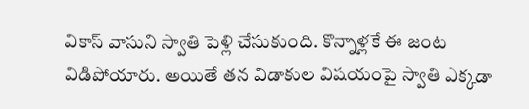వికాస్ వాసుని స్వాతి పెళ్లి చేసుకుంది. కొన్నాళ్లకే ఈ జంట విడిపోయారు. అయితే తన విడాకుల విషయంపై స్వాతి ఎక్కడా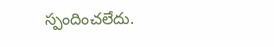స్పందించలేదు.